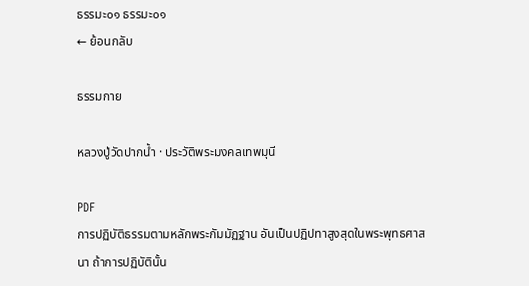ธรรมะ๐๑ ธรรมะ๐๑
← ย้อนกลับ

ธรรมกาย

หลวงปู่วัดปากน้ำ · ประวัติพระมงคลเทพมุนี

PDF
การปฏิบัติธรรมตามหลักพระกัมมัฏฐาน อันเป็นปฏิปทาสูงสุดในพระพุทธศาสนา ถ้าการปฏิบัตินั้น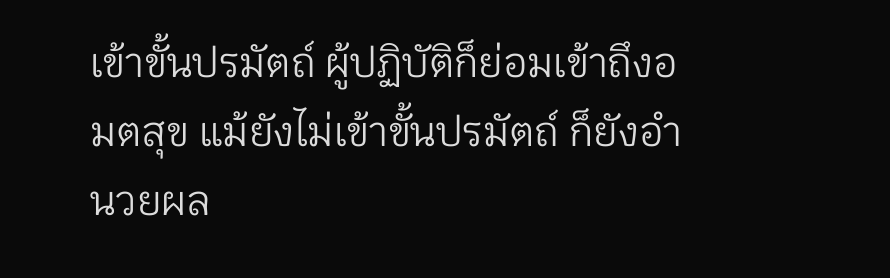เข้าขั้นปรมัตถ์ ผู้ปฏิบัติก็ย่อมเข้าถึงอมตสุข แม้ยังไม่เข้าขั้นปรมัตถ์ ก็ยังอํานวยผล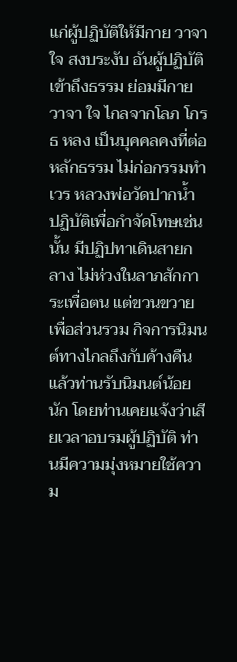แก่ผู้ปฏิบัติให้มีกาย วาจา ใจ สงบระงับ อันผู้ปฏิบัติเข้าถึงธรรม ย่อมมีกาย วาจา ใจ ไกลจากโลภ โกรธ หลง เป็นบุคคลคงที่ต่อหลักธรรม ไม่ก่อกรรมทําเวร หลวงพ่อวัดปากน้ำ ปฏิบัติเพื่อกําจัดโทษเช่นนั้น มีปฏิปทาเดินสายกลาง ไม่ห่วงในลาภสักการะเพื่อตน แต่ขวนขวายเพื่อส่วนรวม กิจการนิมนต์ทางไกลถึงกับค้างคืนแล้วท่านรับนิมนต์น้อยนัก โดยท่านเคยแจ้งว่าเสียเวลาอบรมผู้ปฏิบัติ ท่านมีความมุ่งหมายใช้ความ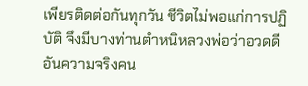เพียรติดต่อกันทุกวัน ชีวิตไม่พอแก่การปฏิบัติ จึงมีบางท่านตําหนิหลวงพ่อว่าอวดดี อันความจริงคน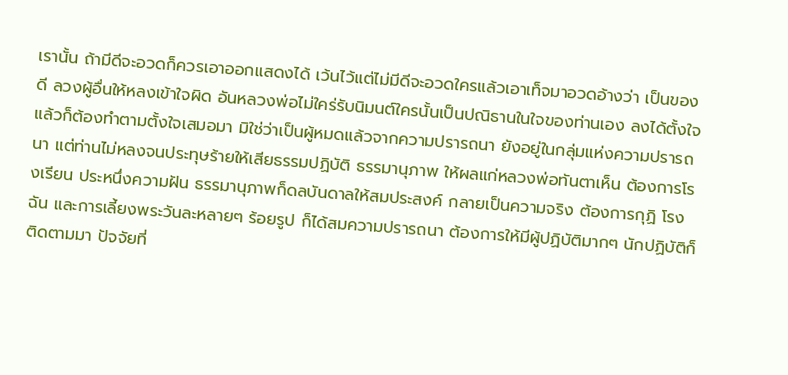เรานั้น ถ้ามีดีจะอวดก็ควรเอาออกแสดงได้ เว้นไว้แต่ไม่มีดีจะอวดใครแล้วเอาเท็จมาอวดอ้างว่า เป็นของดี ลวงผู้อื่นให้หลงเข้าใจผิด อันหลวงพ่อไม่ใคร่รับนิมนต์ใครนั้นเป็นปณิธานในใจของท่านเอง ลงได้ตั้งใจแล้วก็ต้องทําตามตั้งใจเสมอมา มิใช่ว่าเป็นผู้หมดแล้วจากความปรารถนา ยังอยู่ในกลุ่มแห่งความปรารถนา แต่ท่านไม่หลงจนประทุษร้ายให้เสียธรรมปฏิบัติ ธรรมานุภาพ ให้ผลแก่หลวงพ่อทันตาเห็น ต้องการโรงเรียน ประหนึ่งความฝัน ธรรมานุภาพก็ดลบันดาลให้สมประสงค์ กลายเป็นความจริง ต้องการกุฏิ โรงฉัน และการเลี้ยงพระวันละหลายๆ ร้อยรูป ก็ได้สมความปรารถนา ต้องการให้มีผู้ปฏิบัติมากๆ นักปฏิบัติก็ติดตามมา ปัจจัยที่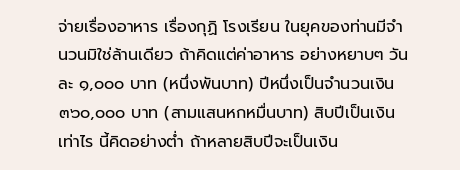จ่ายเรื่องอาหาร เรื่องกุฏิ โรงเรียน ในยุคของท่านมีจํานวนมิใช่ล้านเดียว ถ้าคิดแต่ค่าอาหาร อย่างหยาบๆ วันละ ๑,๐๐๐ บาท (หนึ่งพันบาท) ปีหนึ่งเป็นจํานวนเงิน ๓๖๐,๐๐๐ บาท (สามแสนหกหมื่นบาท) สิบปีเป็นเงินเท่าไร นี้คิดอย่างต่ำ ถ้าหลายสิบปีจะเป็นเงิน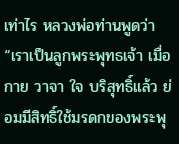เท่าไร หลวงพ่อท่านพูดว่า “เราเป็นลูกพระพุทธเจ้า เมื่อกาย วาจา ใจ บริสุทธิ์แล้ว ย่อมมีสิทธิ์ใช้มรดกของพระพุ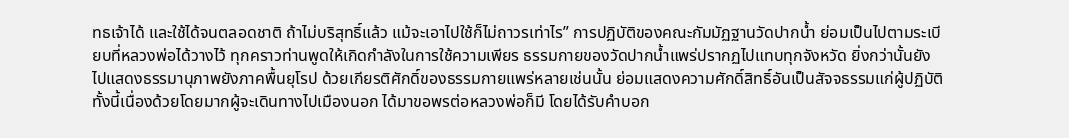ทธเจ้าได้ และใช้ได้จนตลอดชาติ ถ้าไม่บริสุทธิ์แล้ว แม้จะเอาไปใช้ก็ไม่ถาวรเท่าไร” การปฏิบัติของคณะกัมมัฏฐานวัดปากน้ำ ย่อมเป็นไปตามระเบียบที่หลวงพ่อได้วางไว้ ทุกคราวท่านพูดให้เกิดกําลังในการใช้ความเพียร ธรรมกายของวัดปากน้ำแพร่ปรากฏไปแทบทุกจังหวัด ยิ่งกว่านั้นยังไปแสดงธรรมานุภาพยังภาคพื้นยุโรป ด้วยเกียรติศักดิ์ของธรรมกายแพร่หลายเช่นนั้น ย่อมแสดงความศักดิ์สิทธิ์อันเป็นสัจจธรรมแก่ผู้ปฏิบัติ ทั้งนี้เนื่องด้วยโดยมากผู้จะเดินทางไปเมืองนอก ได้มาขอพรต่อหลวงพ่อก็มี โดยได้รับคําบอก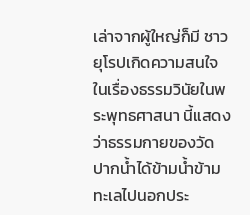เล่าจากผู้ใหญ่ก็มี ชาวยุโรปเกิดความสนใจในเรื่องธรรมวินัยในพระพุทธศาสนา นี้แสดงว่าธรรมกายของวัดปากน้ำได้ข้ามน้ำข้ามทะเลไปนอกประ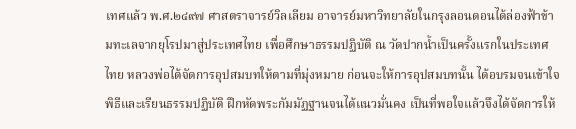เทศแล้ว พ.ศ.๒๔๙๗ ศาสตราจารย์วิลเลียม อาจารย์มหาวิทยาลัยในกรุงลอนดอนได้ล่องฟ้าข้ามทะเลจากยุโรปมาสู่ประเทศไทย เพื่อศึกษาธรรมปฏิบัติ ณ วัดปากน้ำเป็นครั้งแรกในประเทศไทย หลวงพ่อได้จัดการอุปสมบทให้ตามที่มุ่งหมาย ก่อนจะให้การอุปสมบทนั้น ได้อบรมจนเข้าใจพิธีและเรียนธรรมปฏิบัติ ฝึกหัดพระกัมมัฏฐานจนได้แนวมั่นคง เป็นที่พอใจแล้วจึงได้จัดการให้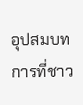อุปสมบท การที่ชาว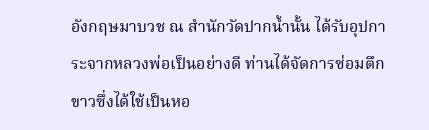อังกฤษมาบวช ณ สํานักวัดปากน้ำนั้น ได้รับอุปการะจากหลวงพ่อเป็นอย่างดี ท่านได้จัดการซ่อมตึกขาวซึ่งได้ใช้เป็นหอ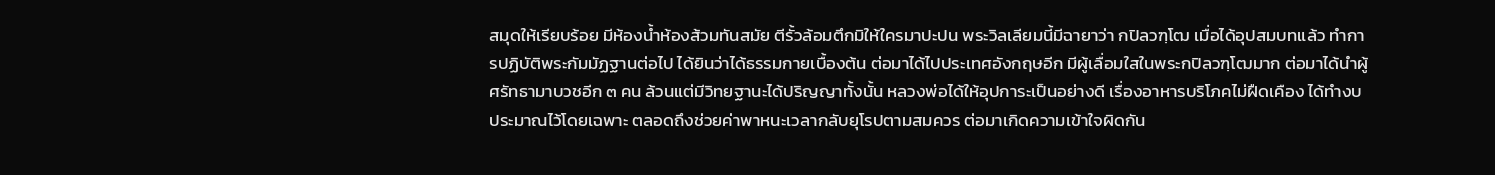สมุดให้เรียบร้อย มีห้องน้ำห้องส้วมทันสมัย ตีรั้วล้อมตึกมิให้ใครมาปะปน พระวิลเลียมนี้มีฉายาว่า กปิลวฑฺโฒ เมื่อได้อุปสมบทแล้ว ทําการปฏิบัติพระกัมมัฏฐานต่อไป ได้ยินว่าได้ธรรมกายเบื้องต้น ต่อมาได้ไปประเทศอังกฤษอีก มีผู้เลื่อมใสในพระกปิลวฑฺโฒมาก ต่อมาได้นําผู้ศรัทธามาบวชอีก ๓ คน ล้วนแต่มีวิทยฐานะได้ปริญญาทั้งนั้น หลวงพ่อได้ให้อุปการะเป็นอย่างดี เรื่องอาหารบริโภคไม่ฝืดเคือง ได้ทํางบประมาณไว้โดยเฉพาะ ตลอดถึงช่วยค่าพาหนะเวลากลับยุโรปตามสมควร ต่อมาเกิดความเข้าใจผิดกัน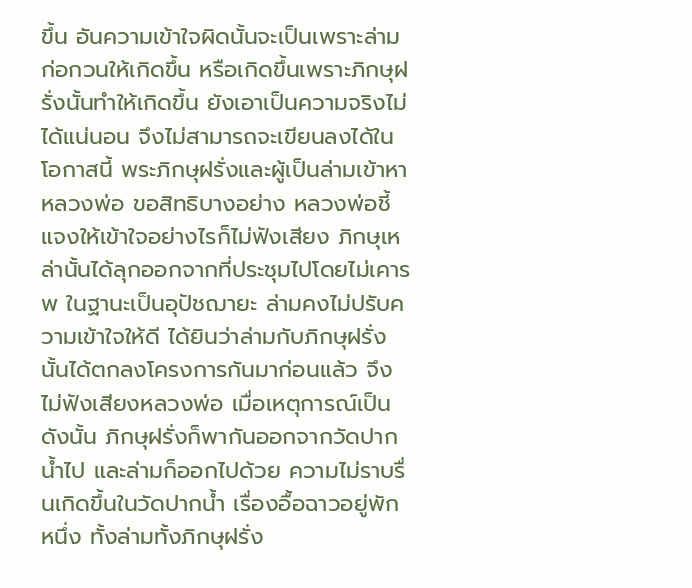ขึ้น อันความเข้าใจผิดนั้นจะเป็นเพราะล่ามก่อกวนให้เกิดขึ้น หรือเกิดขึ้นเพราะภิกษุฝรั่งนั้นทําให้เกิดขึ้น ยังเอาเป็นความจริงไม่ได้แน่นอน จึงไม่สามารถจะเขียนลงได้ในโอกาสนี้ พระภิกษุฝรั่งและผู้เป็นล่ามเข้าหาหลวงพ่อ ขอสิทธิบางอย่าง หลวงพ่อชี้แจงให้เข้าใจอย่างไรก็ไม่ฟังเสียง ภิกษุเหล่านั้นได้ลุกออกจากที่ประชุมไปโดยไม่เคารพ ในฐานะเป็นอุปัชฌายะ ล่ามคงไม่ปรับความเข้าใจให้ดี ได้ยินว่าล่ามกับภิกษุฝรั่งนั้นได้ตกลงโครงการกันมาก่อนแล้ว จึงไม่ฟังเสียงหลวงพ่อ เมื่อเหตุการณ์เป็นดังนั้น ภิกษุฝรั่งก็พากันออกจากวัดปากน้ำไป และล่ามก็ออกไปด้วย ความไม่ราบรื่นเกิดขึ้นในวัดปากน้ำ เรื่องอื้อฉาวอยู่พักหนึ่ง ทั้งล่ามทั้งภิกษุฝรั่ง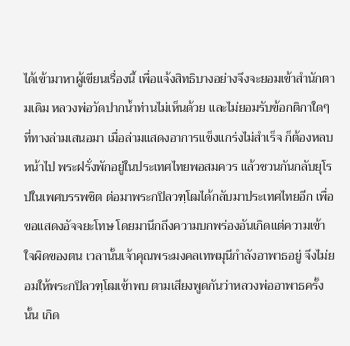ได้เข้ามาหาผู้เขียนเรื่องนี้ เพื่อแจ้งสิทธิบางอย่างจึงจะยอมเข้าสํานักตามเดิม หลวงพ่อวัดปากน้ำท่านไม่เห็นด้วย และไม่ยอมรับข้อกติกาใดๆ ที่ทางล่ามเสนอมา เมื่อล่ามแสดงอาการแข็งแกร่งไม่สําเร็จ ก็ต้องหลบหน้าไป พระฝรั่งพักอยู่ในประเทศไทยพอสมควร แล้วชวนกันกลับยุโรปในเพศบรรพชิต ต่อมาพระกปิลวฑฺโฒได้กลับมาประเทศไทยอีก เพื่อขอแสดงอัจจยะโทษ โดยมานึกถึงความบกพร่องอันเกิดแต่ความเข้าใจผิดของตน เวลานั้นเจ้าคุณพระมงคลเทพมุนีกําลังอาพาธอยู่ จึงไม่ยอมให้พระกปิลวฑฺโฒเข้าพบ ตามเสียงพูดกันว่าหลวงพ่ออาพาธครั้งนั้น เกิด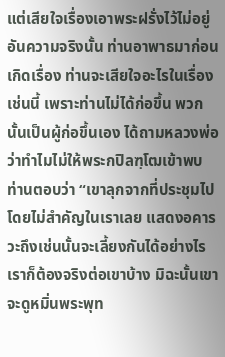แต่เสียใจเรื่องเอาพระฝรั่งไว้ไม่อยู่ อันความจริงนั้น ท่านอาพาธมาก่อนเกิดเรื่อง ท่านจะเสียใจอะไรในเรื่องเช่นนี้ เพราะท่านไม่ได้ก่อขึ้น พวกนั้นเป็นผู้ก่อขึ้นเอง ได้ถามหลวงพ่อว่าทําไมไม่ให้พระกปิลฑฺโฒเข้าพบ ท่านตอบว่า “เขาลุกจากที่ประชุมไปโดยไม่สําคัญในเราเลย แสดงอคารวะถึงเช่นนั้นจะเลี้ยงกันได้อย่างไร เราก็ต้องจริงต่อเขาบ้าง มิฉะนั้นเขาจะดูหมิ่นพระพุท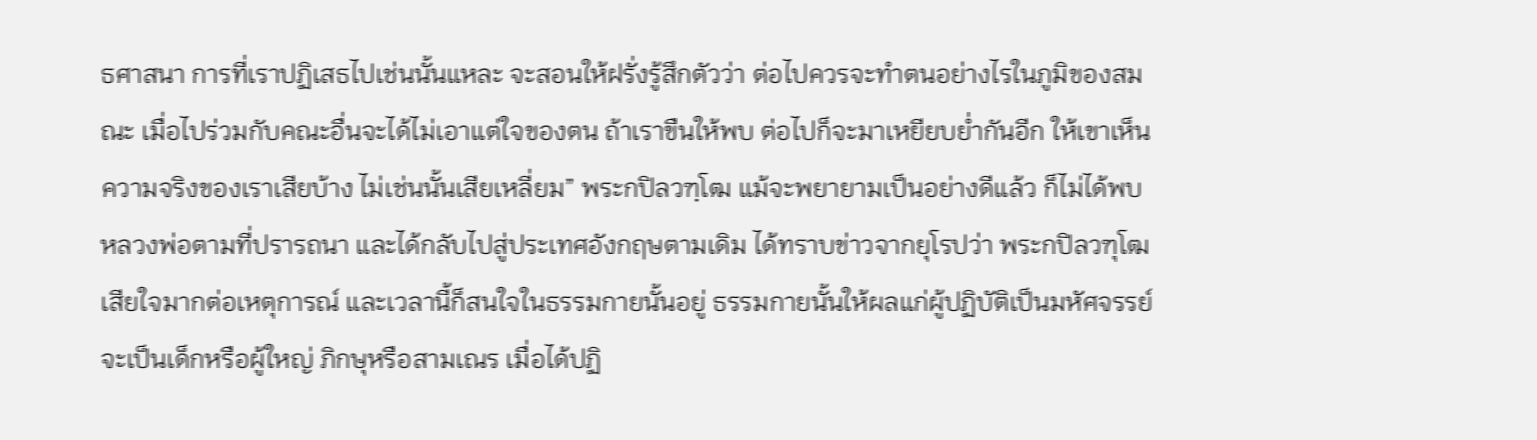ธศาสนา การที่เราปฏิเสธไปเช่นนั้นแหละ จะสอนให้ฝรั่งรู้สึกตัวว่า ต่อไปควรจะทําตนอย่างไรในภูมิของสมณะ เมื่อไปร่วมกับคณะอื่นจะได้ไม่เอาแต่ใจของตน ถ้าเราขืนให้พบ ต่อไปก็จะมาเหยียบย่ำกันอีก ให้เขาเห็นความจริงของเราเสียบ้าง ไม่เช่นนั้นเสียเหลี่ยม” พระกปิลวฑฺโฒ แม้จะพยายามเป็นอย่างดีแล้ว ก็ไม่ได้พบหลวงพ่อตามที่ปรารถนา และได้กลับไปสู่ประเทศอังกฤษตามเดิม ได้ทราบข่าวจากยุโรปว่า พระกปิลวฑุโฒเสียใจมากต่อเหตุการณ์ และเวลานี้ก็สนใจในธรรมกายนั้นอยู่ ธรรมกายนั้นให้ผลแก่ผู้ปฏิบัติเป็นมหัศจรรย์ จะเป็นเด็กหรือผู้ใหญ่ ภิกษุหรือสามเณร เมื่อได้ปฏิ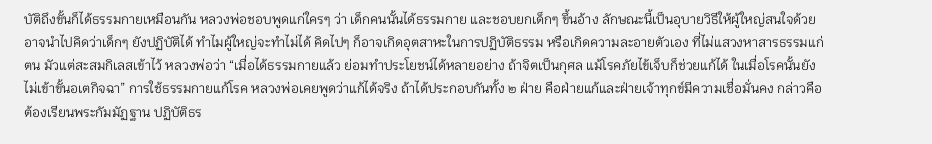บัติถึงขั้นก็ได้ธรรมกายเหมือนกัน หลวงพ่อชอบพูดแก่ใครๆ ว่า เด็กคนนั้นได้ธรรมกาย และชอบยกเด็กๆ ขึ้นอ้าง ลักษณะนี้เป็นอุบายวิธีให้ผู้ใหญ่สนใจด้วย อาจนําไปคิดว่าเด็กๆ ยังปฏิบัติได้ ทําไมผู้ใหญ่จะทําไม่ได้ คิดไปๆ ก็อาจเกิดอุตสาหะในการปฏิบัติธรรม หรือเกิดความละอายตัวเอง ที่ไม่แสวงหาสารธรรมแก่ตน มัวแต่สะสมกิเลสเข้าไว้ หลวงพ่อว่า “เมื่อได้ธรรมกายแล้ว ย่อมทําประโยชน์ได้หลายอย่าง ถ้าจิตเป็นกุศล แม้โรคภัยไข้เจ็บก็ช่วยแก้ได้ ในเมื่อโรคนั้นยังไม่เข้าขั้นอเตกิจฉา” การใช้ธรรมกายแก้โรค หลวงพ่อเคยพูดว่าแก้ได้จริง ถ้าได้ประกอบกันทั้ง ๒ ฝ่าย คือฝ่ายแก้และฝ่ายเจ้าทุกข์มีความเชื่อมั่นคง กล่าวคือต้องเรียนพระกัมมัฏฐาน ปฏิบัติธร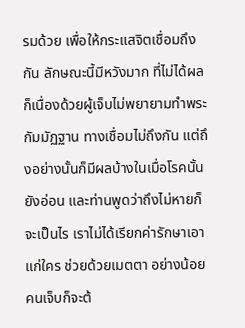รมด้วย เพื่อให้กระแสจิตเชื่อมถึงกัน ลักษณะนี้มีหวังมาก ที่ไม่ได้ผลก็เนื่องด้วยผู้เจ็บไม่พยายามทําพระกัมมัฏฐาน ทางเชื่อมไม่ถึงกัน แต่ถึงอย่างนั้นก็มีผลบ้างในเมื่อโรคนั้นยังอ่อน และท่านพูดว่าถึงไม่หายก็จะเป็นไร เราไม่ได้เรียกค่ารักษาเอาแก่ใคร ช่วยด้วยเมตตา อย่างน้อยคนเจ็บก็จะต้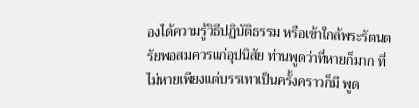องได้ความรู้วิธีปฏิบัติธรรม หรือเข้าใกล้พระรัตนตรัยพอสมควรแก่อุปนิสัย ท่านพูดว่าที่หายก็มาก ที่ไม่หายเพียงแต่บรรเทาเป็นครั้งคราวก็มี พูด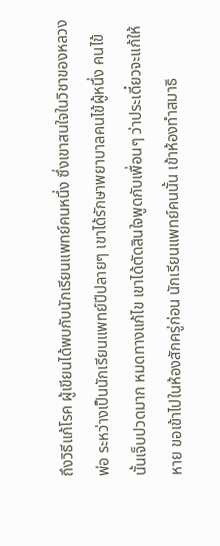ถึงวิธีแก้โรค ผู้เขียนได้พบกับนักเรียนแพทย์คนหนึ่ง ซึ่งเขาสนใจในวิชาของหลวงพ่อ ระหว่างเป็นนักเรียนแพทย์ปีปลายๆ เขาได้รักษาพยาบาลคนไข้ผู้หนึ่ง คนไข้นั้นเจ็บปวดมาก หมดทางแก้ไข เขาได้ตัดสินใจพูดกับเพื่อนๆ ว่าประเดี๋ยวจะแก้ให้หาย ขอเข้าไปในห้องสักครู่ก่อน นักเรียนแพทย์คนนั้น เข้าห้องทําสมาธิ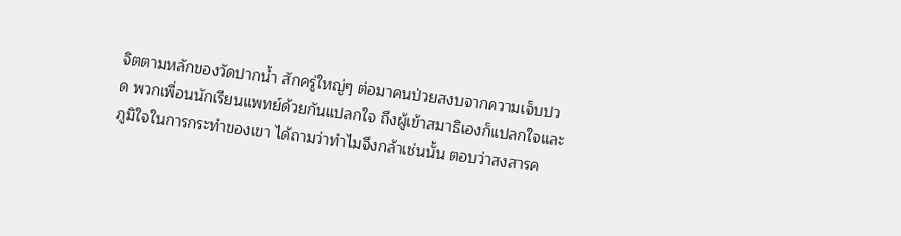จิตตามหลักของวัดปากน้ำ สักครู่ใหญ่ๆ ต่อมาคนป่วยสงบจากความเจ็บปวด พวกเพื่อนนักเรียนแพทย์ด้วยกันแปลกใจ ถึงผู้เข้าสมาธิเองก็แปลกใจและภูมิใจในการกระทําของเขา ได้ถามว่าทําไมจึงกล้าเช่นนั้น ตอบว่าสงสารค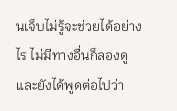นเจ็บไม่รู้จะช่วยได้อย่างไร ไม่มีทางอื่นก็ลองดูและยังได้พูดต่อไปว่า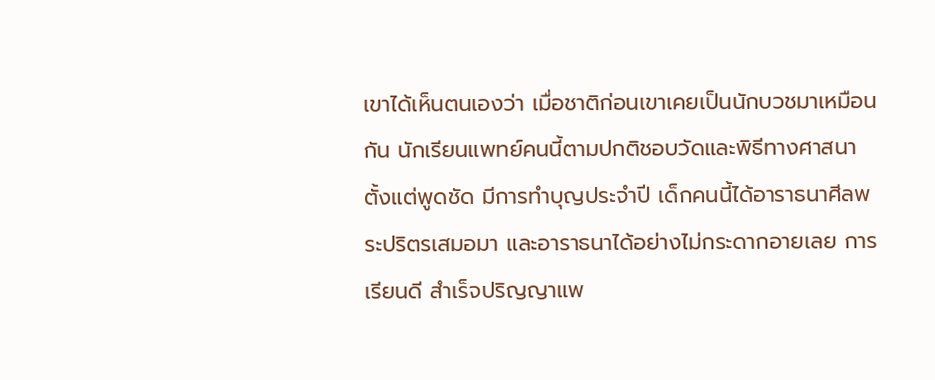เขาได้เห็นตนเองว่า เมื่อชาติก่อนเขาเคยเป็นนักบวชมาเหมือนกัน นักเรียนแพทย์คนนี้ตามปกติชอบวัดและพิธีทางศาสนาตั้งแต่พูดชัด มีการทําบุญประจําปี เด็กคนนี้ได้อาราธนาศีลพระปริตรเสมอมา และอาราธนาได้อย่างไม่กระดากอายเลย การเรียนดี สําเร็จปริญญาแพ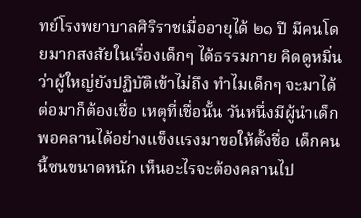ทย์โรงพยาบาลศิริราชเมื่ออายุได้ ๒๑ ปี มีคนโดยมากสงสัยในเรื่องเด็กๆ ได้ธรรมกาย คิดดูหมิ่นว่าผู้ใหญ่ยังปฏิบัติเข้าไม่ถึง ทําไมเด็กๆ จะมาได้ ต่อมาก็ต้องเชื่อ เหตุที่เชื่อนั้น วันหนึ่งมีผู้นําเด็กพอคลานได้อย่างแข็งแรงมาขอให้ตั้งชื่อ เด็กคนนี้ซนขนาดหนัก เห็นอะไรจะต้องคลานไป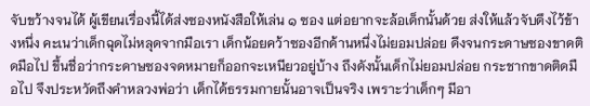จับขว้างจนได้ ผู้เขียนเรื่องนี้ได้ส่งซองหนังสือให้เล่น ๑ ซอง แต่อยากจะล้อเด็กนั้นด้วย ส่งให้แล้วจับดึงไว้ข้างหนึ่ง คะเนว่าเด็กฉุดไม่หลุดจากมือเรา เด็กน้อยคว้าซองอีกด้านหนึ่งไม่ยอมปล่อย ดึงจนกระดาษซองขาดติดมือไป ขึ้นชื่อว่ากระดาษซองจดหมายก็ออกจะเหนียวอยู่บ้าง ถึงดังนั้นเด็กไม่ยอมปล่อย กระชากขาดติดมือไป จึงประหวัดถึงคําหลวงพ่อว่า เด็กได้ธรรมกายนั้นอาจเป็นจริง เพราะว่าเด็กๆ มีอา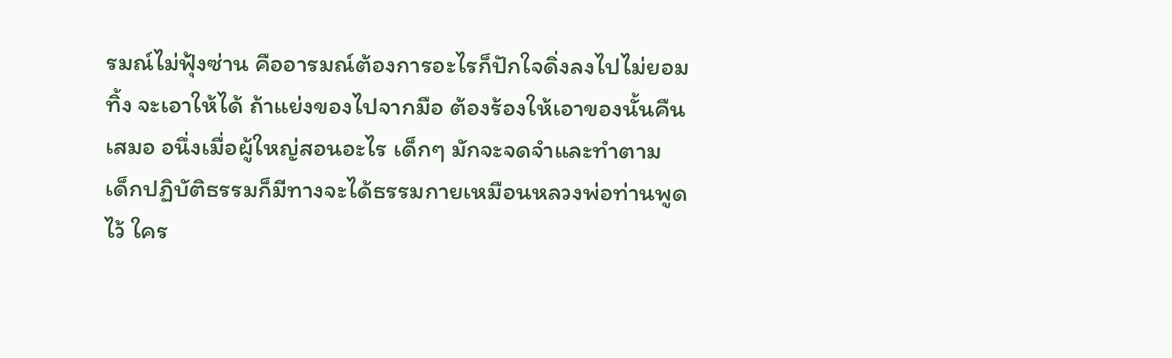รมณ์ไม่ฟุ้งซ่าน คืออารมณ์ต้องการอะไรก็ปักใจดิ่งลงไปไม่ยอมทิ้ง จะเอาให้ได้ ถ้าแย่งของไปจากมือ ต้องร้องให้เอาของนั้นคืนเสมอ อนึ่งเมื่อผู้ใหญ่สอนอะไร เด็กๆ มักจะจดจําและทําตาม เด็กปฏิบัติธรรมก็มีทางจะได้ธรรมกายเหมือนหลวงพ่อท่านพูดไว้ ใคร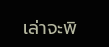เล่าจะพิ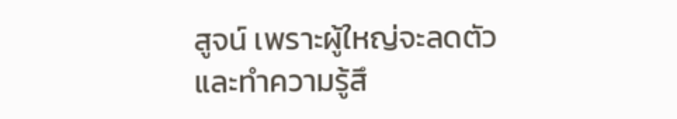สูจน์ เพราะผู้ใหญ่จะลดตัวและทําความรู้สึ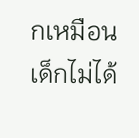กเหมือนเด็กไม่ได้